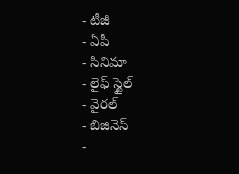- టీజీ
- ఏపీ
- సినిమా
- లైఫ్ స్టైల్
- వైరల్
- బిజినెస్
-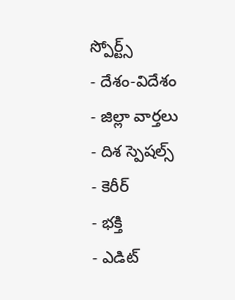స్పోర్ట్స్
- దేశం-విదేశం
- జిల్లా వార్తలు
- దిశ స్పెషల్స్
- కెరీర్
- భక్తి
- ఎడిట్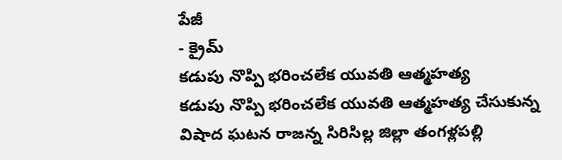పేజీ
- క్రైమ్
కడుపు నొప్పి భరించలేక యువతి ఆత్మహత్య
కడుపు నొప్పి భరించలేక యువతి ఆత్మహత్య చేసుకున్న విషాద ఘటన రాజన్న సిరిసిల్ల జిల్లా తంగళ్లపల్లి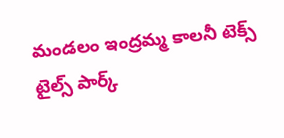మండలం ఇంద్రమ్మ కాలనీ టెక్స్ టైల్స్ పార్క్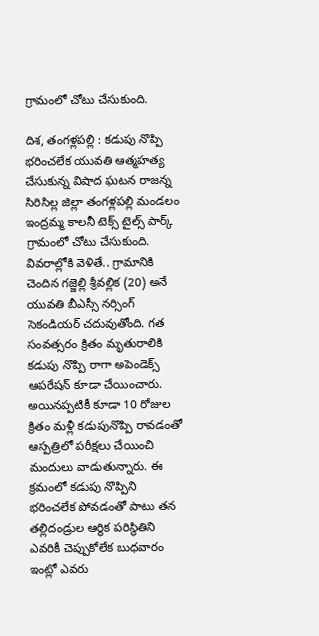గ్రామంలో చోటు చేసుకుంది.

దిశ, తంగళ్లపల్లి : కడుపు నొప్పి భరించలేక యువతి ఆత్మహత్య చేసుకున్న విషాద ఘటన రాజన్న సిరిసిల్ల జిల్లా తంగళ్లపల్లి మండలం ఇంద్రమ్మ కాలనీ టెక్స్ టైల్స్ పార్క్ గ్రామంలో చోటు చేసుకుంది. వివరాల్లోకి వెళితే.. గ్రామానికి చెందిన గజ్జెల్లి శ్రీవల్లిక (20) అనే యువతి బీఎస్సీ నర్సింగ్ సెకండియర్ చదువుతోంది. గత సంవత్సరం క్రితం మృతురాలికి కడుపు నొప్పి రాగా అపెండెక్స్ ఆపరేషన్ కూడా చేయించారు. అయినప్పటికీ కూడా 10 రోజుల క్రితం మళ్లీ కడుపునొప్పి రావడంతో ఆస్పత్రిలో పరీక్షలు చేయించి మందులు వాడుతున్నారు. ఈ క్రమంలో కడుపు నొప్పిని భరించలేక పోవడంతో పాటు తన తల్లిదండ్రుల ఆర్థిక పరిస్థితిని ఎవరికీ చెప్పుకోలేక బుధవారం ఇంట్లో ఎవరు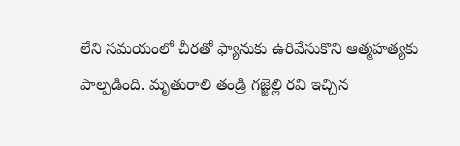లేని సమయంలో చీరతో ఫ్యానుకు ఉరివేసుకొని ఆత్మహత్యకు పాల్పడింది. మృతురాలి తండ్రి గజ్జెల్లి రవి ఇచ్చిన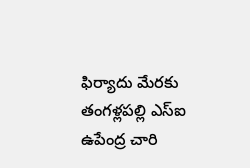ఫిర్యాదు మేరకు తంగళ్లపల్లి ఎస్ఐ ఉపేంద్ర చారి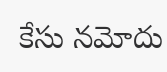కేసు నమోదు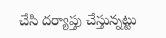చేసి దర్యాప్తు చేస్తున్నట్టు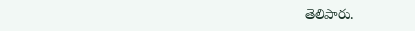తెలిపారు.